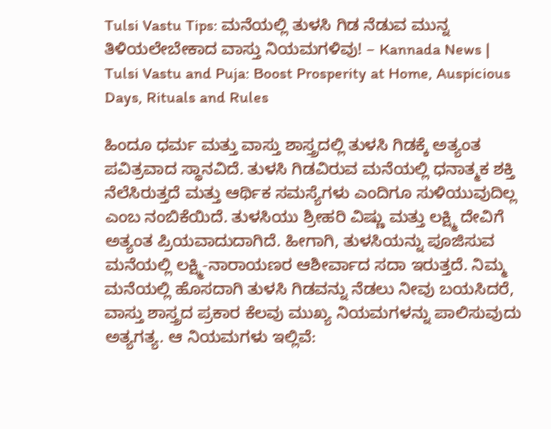Tulsi Vastu Tips: ಮನೆಯಲ್ಲಿ ತುಳಸಿ ಗಿಡ ನೆಡುವ ಮುನ್ನ ತಿಳಿಯಲೇಬೇಕಾದ ವಾಸ್ತು ನಿಯಮಗಳಿವು! – Kannada News | Tulsi Vastu and Puja: Boost Prosperity at Home, Auspicious Days, Rituals and Rules

ಹಿಂದೂ ಧರ್ಮ ಮತ್ತು ವಾಸ್ತು ಶಾಸ್ತ್ರದಲ್ಲಿ ತುಳಸಿ ಗಿಡಕ್ಕೆ ಅತ್ಯಂತ ಪವಿತ್ರವಾದ ಸ್ಥಾನವಿದೆ. ತುಳಸಿ ಗಿಡವಿರುವ ಮನೆಯಲ್ಲಿ ಧನಾತ್ಮಕ ಶಕ್ತಿ ನೆಲೆಸಿರುತ್ತದೆ ಮತ್ತು ಆರ್ಥಿಕ ಸಮಸ್ಯೆಗಳು ಎಂದಿಗೂ ಸುಳಿಯುವುದಿಲ್ಲ ಎಂಬ ನಂಬಿಕೆಯಿದೆ. ತುಳಸಿಯು ಶ್ರೀಹರಿ ವಿಷ್ಣು ಮತ್ತು ಲಕ್ಷ್ಮಿ ದೇವಿಗೆ ಅತ್ಯಂತ ಪ್ರಿಯವಾದುದಾಗಿದೆ. ಹೀಗಾಗಿ, ತುಳಸಿಯನ್ನು ಪೂಜಿಸುವ ಮನೆಯಲ್ಲಿ ಲಕ್ಷ್ಮಿ-ನಾರಾಯಣರ ಆಶೀರ್ವಾದ ಸದಾ ಇರುತ್ತದೆ. ನಿಮ್ಮ ಮನೆಯಲ್ಲಿ ಹೊಸದಾಗಿ ತುಳಸಿ ಗಿಡವನ್ನು ನೆಡಲು ನೀವು ಬಯಸಿದರೆ, ವಾಸ್ತು ಶಾಸ್ತ್ರದ ಪ್ರಕಾರ ಕೆಲವು ಮುಖ್ಯ ನಿಯಮಗಳನ್ನು ಪಾಲಿಸುವುದು ಅತ್ಯಗತ್ಯ. ಆ ನಿಯಮಗಳು ಇಲ್ಲಿವೆ: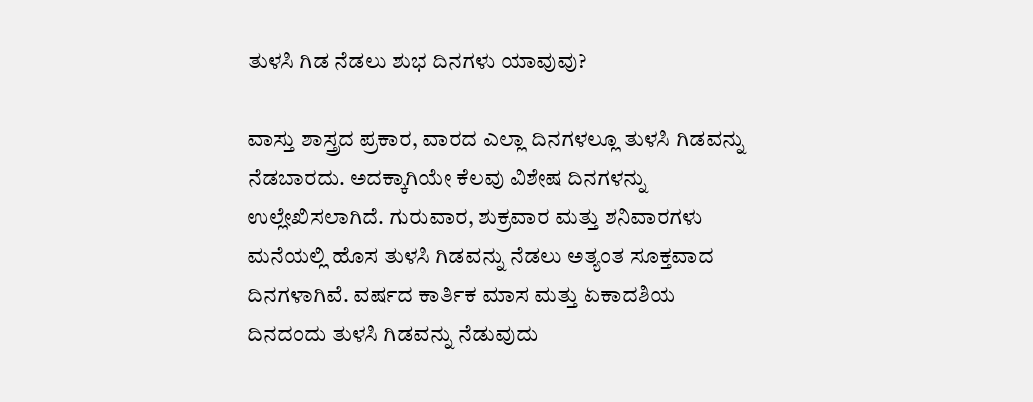ತುಳಸಿ ಗಿಡ ನೆಡಲು ಶುಭ ದಿನಗಳು ಯಾವುವು?

ವಾಸ್ತು ಶಾಸ್ತ್ರದ ಪ್ರಕಾರ, ವಾರದ ಎಲ್ಲಾ ದಿನಗಳಲ್ಲೂ ತುಳಸಿ ಗಿಡವನ್ನು ನೆಡಬಾರದು. ಅದಕ್ಕಾಗಿಯೇ ಕೆಲವು ವಿಶೇಷ ದಿನಗಳನ್ನು ಉಲ್ಲೇಖಿಸಲಾಗಿದೆ. ಗುರುವಾರ, ಶುಕ್ರವಾರ ಮತ್ತು ಶನಿವಾರಗಳು ಮನೆಯಲ್ಲಿ ಹೊಸ ತುಳಸಿ ಗಿಡವನ್ನು ನೆಡಲು ಅತ್ಯಂತ ಸೂಕ್ತವಾದ ದಿನಗಳಾಗಿವೆ. ವರ್ಷದ ಕಾರ್ತಿಕ ಮಾಸ ಮತ್ತು ಏಕಾದಶಿಯ ದಿನದಂದು ತುಳಸಿ ಗಿಡವನ್ನು ನೆಡುವುದು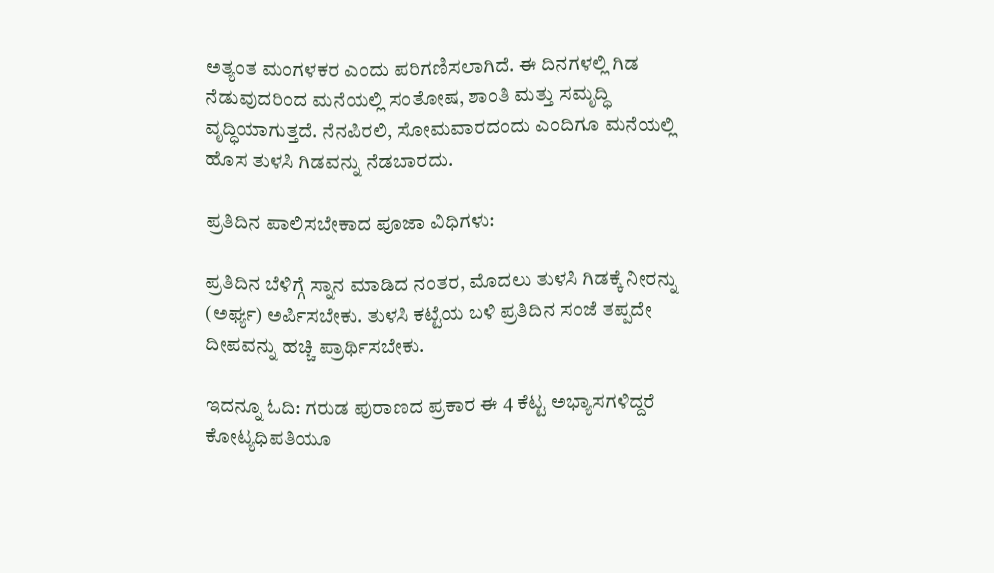ಅತ್ಯಂತ ಮಂಗಳಕರ ಎಂದು ಪರಿಗಣಿಸಲಾಗಿದೆ. ಈ ದಿನಗಳಲ್ಲಿ ಗಿಡ ನೆಡುವುದರಿಂದ ಮನೆಯಲ್ಲಿ ಸಂತೋಷ, ಶಾಂತಿ ಮತ್ತು ಸಮೃದ್ಧಿ ವೃದ್ಧಿಯಾಗುತ್ತದೆ. ನೆನಪಿರಲಿ, ಸೋಮವಾರದಂದು ಎಂದಿಗೂ ಮನೆಯಲ್ಲಿ ಹೊಸ ತುಳಸಿ ಗಿಡವನ್ನು ನೆಡಬಾರದು.

ಪ್ರತಿದಿನ ಪಾಲಿಸಬೇಕಾದ ಪೂಜಾ ವಿಧಿಗಳು:

ಪ್ರತಿದಿನ ಬೆಳಿಗ್ಗೆ ಸ್ನಾನ ಮಾಡಿದ ನಂತರ, ಮೊದಲು ತುಳಸಿ ಗಿಡಕ್ಕೆ ನೀರನ್ನು (ಅರ್ಘ್ಯ) ಅರ್ಪಿಸಬೇಕು. ತುಳಸಿ ಕಟ್ಟೆಯ ಬಳಿ ಪ್ರತಿದಿನ ಸಂಜೆ ತಪ್ಪದೇ ದೀಪವನ್ನು ಹಚ್ಚಿ ಪ್ರಾರ್ಥಿಸಬೇಕು.

ಇದನ್ನೂ ಓದಿ: ಗರುಡ ಪುರಾಣದ ಪ್ರಕಾರ ಈ 4 ಕೆಟ್ಟ ಅಭ್ಯಾಸಗಳಿದ್ದರೆ ಕೋಟ್ಯಧಿಪತಿಯೂ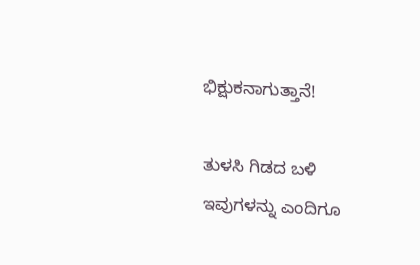ಭಿಕ್ಷುಕನಾಗುತ್ತಾನೆ!

ತುಳಸಿ ಗಿಡದ ಬಳಿ ಇವುಗಳನ್ನು ಎಂದಿಗೂ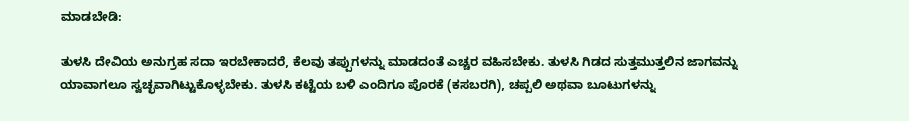ಮಾಡಬೇಡಿ:

ತುಳಸಿ ದೇವಿಯ ಅನುಗ್ರಹ ಸದಾ ಇರಬೇಕಾದರೆ, ಕೆಲವು ತಪ್ಪುಗಳನ್ನು ಮಾಡದಂತೆ ಎಚ್ಚರ ವಹಿಸಬೇಕು. ತುಳಸಿ ಗಿಡದ ಸುತ್ತಮುತ್ತಲಿನ ಜಾಗವನ್ನು ಯಾವಾಗಲೂ ಸ್ವಚ್ಛವಾಗಿಟ್ಟುಕೊಳ್ಳಬೇಕು. ತುಳಸಿ ಕಟ್ಟೆಯ ಬಳಿ ಎಂದಿಗೂ ಪೊರಕೆ (ಕಸಬರಗಿ), ಚಪ್ಪಲಿ ಅಥವಾ ಬೂಟುಗಳನ್ನು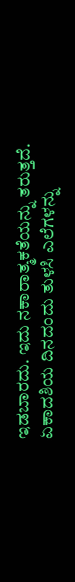ಇಡಬಾರದು. ಇದು ನಕಾರಾತ್ಮಕತೆಯನ್ನು ತರುತ್ತದೆ. ಏಕಾದಶಿಯ ದಿನದಂದು ತುಳಸಿ ಎಲೆಗಳನ್ನು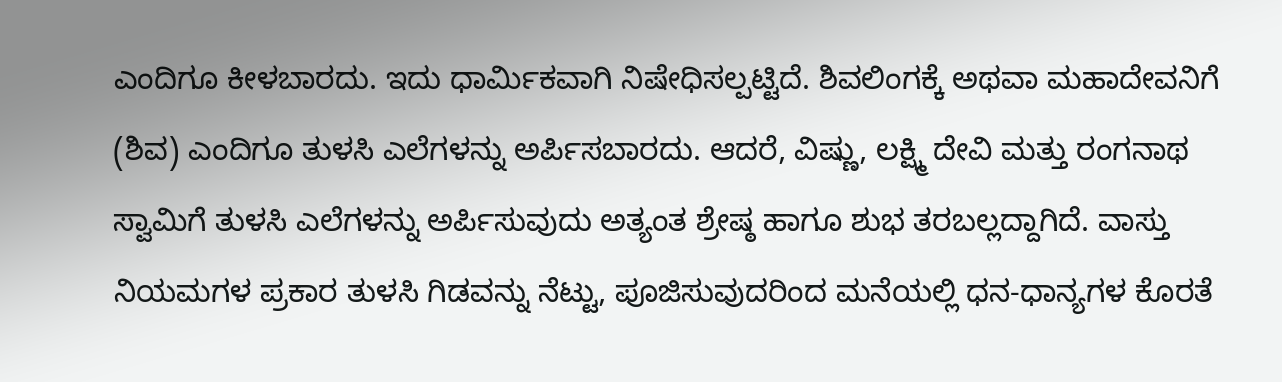ಎಂದಿಗೂ ಕೀಳಬಾರದು. ಇದು ಧಾರ್ಮಿಕವಾಗಿ ನಿಷೇಧಿಸಲ್ಪಟ್ಟಿದೆ. ಶಿವಲಿಂಗಕ್ಕೆ ಅಥವಾ ಮಹಾದೇವನಿಗೆ (ಶಿವ) ಎಂದಿಗೂ ತುಳಸಿ ಎಲೆಗಳನ್ನು ಅರ್ಪಿಸಬಾರದು. ಆದರೆ, ವಿಷ್ಣು, ಲಕ್ಷ್ಮಿ ದೇವಿ ಮತ್ತು ರಂಗನಾಥ ಸ್ವಾಮಿಗೆ ತುಳಸಿ ಎಲೆಗಳನ್ನು ಅರ್ಪಿಸುವುದು ಅತ್ಯಂತ ಶ್ರೇಷ್ಠ ಹಾಗೂ ಶುಭ ತರಬಲ್ಲದ್ದಾಗಿದೆ. ವಾಸ್ತು ನಿಯಮಗಳ ಪ್ರಕಾರ ತುಳಸಿ ಗಿಡವನ್ನು ನೆಟ್ಟು, ಪೂಜಿಸುವುದರಿಂದ ಮನೆಯಲ್ಲಿ ಧನ-ಧಾನ್ಯಗಳ ಕೊರತೆ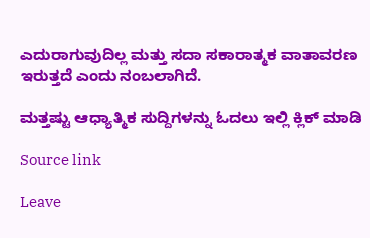ಎದುರಾಗುವುದಿಲ್ಲ ಮತ್ತು ಸದಾ ಸಕಾರಾತ್ಮಕ ವಾತಾವರಣ ಇರುತ್ತದೆ ಎಂದು ನಂಬಲಾಗಿದೆ.

ಮತ್ತಷ್ಟು ಆಧ್ಯಾತ್ಮಿಕ ಸುದ್ದಿಗಳನ್ನು ಓದಲು ಇಲ್ಲಿ ಕ್ಲಿಕ್ ಮಾಡಿ

Source link

Leave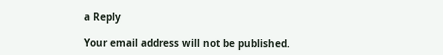a Reply

Your email address will not be published.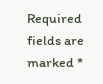Required fields are marked *